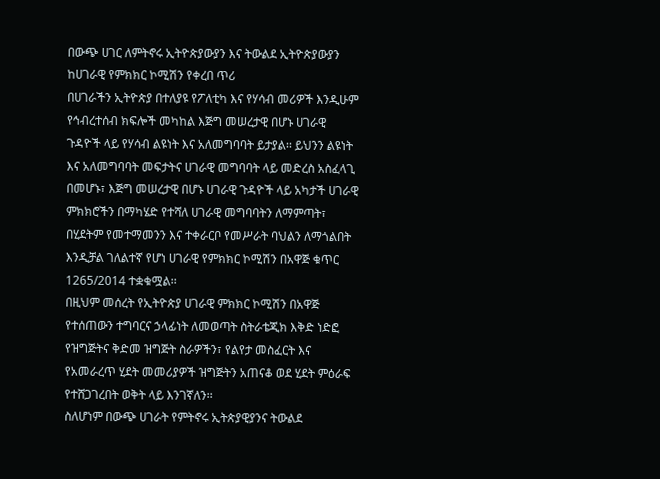በውጭ ሀገር ለምትኖሩ ኢትዮጵያውያን እና ትውልደ ኢትዮጵያውያን ከሀገራዊ የምክክር ኮሚሽን የቀረበ ጥሪ
በሀገራችን ኢትዮጵያ በተለያዩ የፖለቲካ እና የሃሳብ መሪዎች እንዲሁም የኅብረተሰብ ክፍሎች መካከል እጅግ መሠረታዊ በሆኑ ሀገራዊ ጉዳዮች ላይ የሃሳብ ልዩነት እና አለመግባባት ይታያል፡፡ ይህንን ልዩነት እና አለመግባባት መፍታትና ሀገራዊ መግባባት ላይ መድረስ አስፈላጊ በመሆኑ፣ እጅግ መሠረታዊ በሆኑ ሀገራዊ ጉዳዮች ላይ አካታች ሀገራዊ ምክክሮችን በማካሄድ የተሻለ ሀገራዊ መግባባትን ለማምጣት፣ በሂደትም የመተማመንን እና ተቀራርቦ የመሥራት ባህልን ለማጎልበት እንዲቻል ገለልተኛ የሆነ ሀገራዊ የምክክር ኮሚሽን በአዋጅ ቁጥር 1265/2014 ተቋቁሟል፡፡
በዚህም መሰረት የኢትዮጵያ ሀገራዊ ምክክር ኮሚሽን በአዋጅ የተሰጠውን ተግባርና ኃላፊነት ለመወጣት ስትራቴጂክ እቅድ ነድፎ የዝግጅትና ቅድመ ዝግጅት ስራዎችን፣ የልየታ መስፈርት እና የአመራረጥ ሂደት መመሪያዎች ዝግጅትን አጠናቆ ወደ ሂደት ምዕራፍ የተሸጋገረበት ወቅት ላይ እንገኛለን፡፡
ስለሆነም በውጭ ሀገራት የምትኖሩ ኢትጵያዊያንና ትውልደ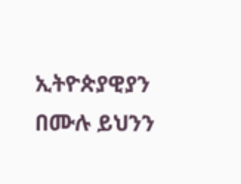ኢትዮጵያዊያን በሙሉ ይህንን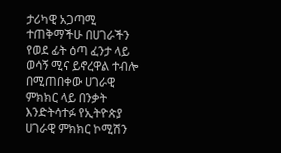ታሪካዊ አጋጣሚ ተጠቅማችሁ በሀገራችን የወደ ፊት ዕጣ ፈንታ ላይ ወሳኝ ሚና ይኖረዋል ተብሎ በሚጠበቀው ሀገራዊ ምክክር ላይ በንቃት እንድትሳተፉ የኢትዮጵያ ሀገራዊ ምክክር ኮሚሽን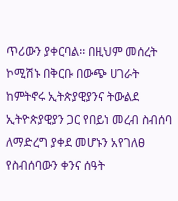ጥሪውን ያቀርባል፡፡ በዚህም መሰረት ኮሚሽኑ በቅርቡ በውጭ ሀገራት ከምትኖሩ ኢትጵያዊያንና ትውልደ ኢትዮጵያዊያን ጋር የበይነ መረብ ስብሰባ ለማድረግ ያቀደ መሆኑን አየገለፀ የስብሰባውን ቀንና ሰዓት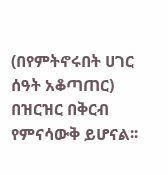(በየምትኖሩበት ሀገር ሰዓት አቆጣጠር) በዝርዝር በቅርብ የምናሳውቅ ይሆናል፡፡